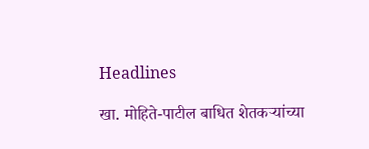Headlines

खा. मोहिते-पाटील बाधित शेतकऱ्यांच्या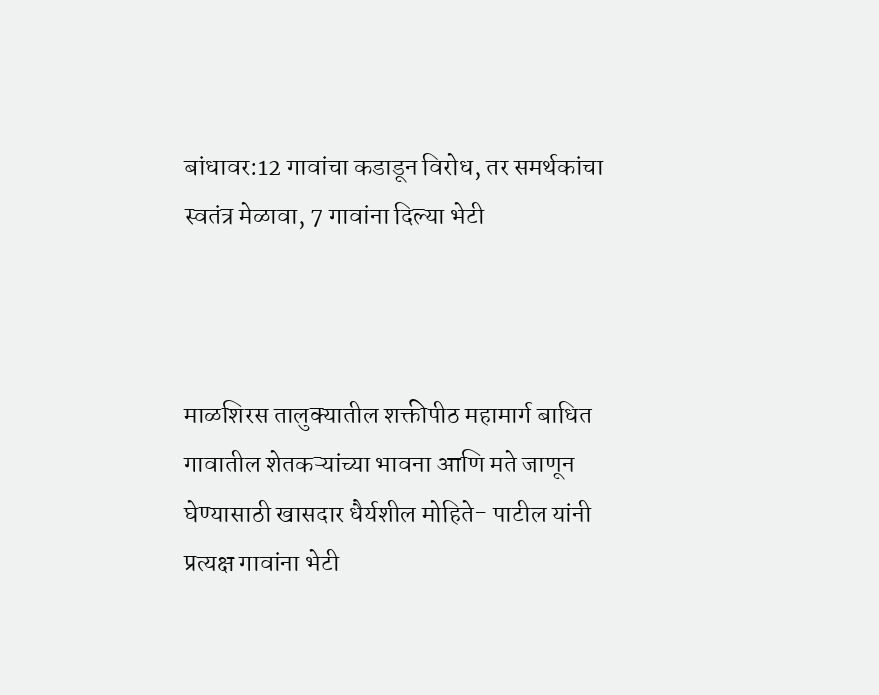बांधावर:12 गावांचा कडाडून विरोध, तर समर्थकांचा स्वतंत्र मेळावा, 7 गावांना दिल्या भेटी



माळशिरस तालुक्यातील शक्तीपीठ महामार्ग बाधित गावातील शेतकऱ्यांच्या भावना आणि मते जाणून घेण्यासाठी खासदार धैर्यशील मोहिते- पाटील यांनी प्रत्यक्ष गावांना भेटी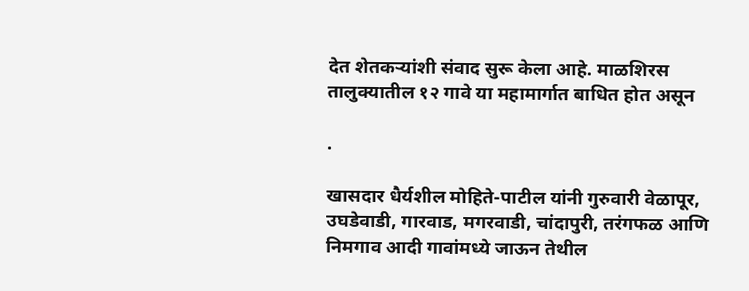देत शेतकऱ्यांशी संवाद सुरू केला आहे. माळशिरस तालुक्यातील १२ गावे या महामार्गात बाधित होत असून

.

खासदार धैर्यशील मोहिते-पाटील यांनी गुरुवारी वेळापूर, उघडेवाडी, गारवाड, मगरवाडी, चांदापुरी, तरंगफळ आणि निमगाव आदी गावांमध्ये जाऊन तेथील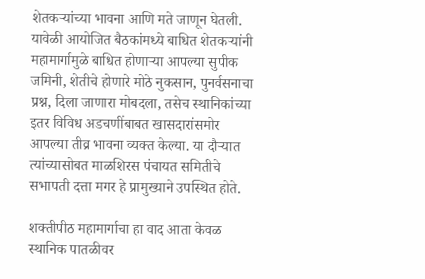शेतकऱ्यांच्या भावना आणि मते जाणून घेतली. यावेळी आयोजित बैठकांमध्ये बाधित शेतकऱ्यांनी महामार्गामुळे बाधित होणाऱ्या आपल्या सुपीक जमिनी, शेतीचे होणारे मोठे नुकसान, पुनर्वसनाचा प्रश्न, दिला जाणारा मोबदला, तसेच स्थानिकांच्या इतर विविध अडचणींबाबत खासदारांसमोर आपल्या तीव्र भावना व्यक्त केल्या. या दौऱ्यात त्यांच्यासोबत माळशिरस पंचायत समितीचे सभापती दत्ता मगर हे प्रामुख्याने उपस्थित होते.

शक्तीपीठ महामार्गाचा हा वाद आता केवळ स्थानिक पातळीवर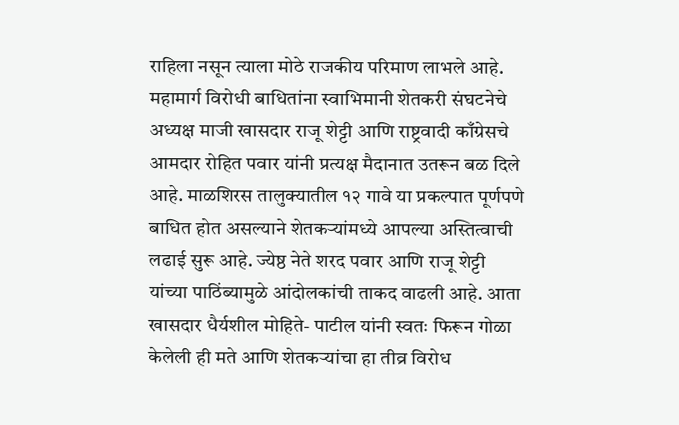राहिला नसून त्याला मोठे राजकीय परिमाण लाभले आहे. महामार्ग विरोधी बाधितांना स्वाभिमानी शेतकरी संघटनेचे अध्यक्ष माजी खासदार राजू शेट्टी आणि राष्ट्रवादी काँग्रेसचे आमदार रोहित पवार यांनी प्रत्यक्ष मैदानात उतरून बळ दिले आहे. माळशिरस तालुक्यातील १२ गावे या प्रकल्पात पूर्णपणे बाधित होत असल्याने शेतकऱ्यांमध्ये आपल्या अस्तित्वाची लढाई सुरू आहे. ज्येष्ठ नेते शरद पवार आणि राजू शेट्टी यांच्या पाठिंब्यामुळे आंदोलकांची ताकद वाढली आहे. आता खासदार धैर्यशील मोहिते- पाटील यांनी स्वतः फिरून गोळा केलेली ही मते आणि शेतकऱ्यांचा हा तीव्र विरोध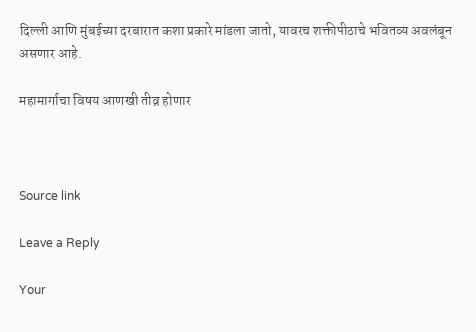दिल्ली आणि मुंबईच्या दरबारात कशा प्रकारे मांडला जातो, यावरच शक्तीपीठाचे भवितव्य अवलंबून असणार आहे.

महामार्गाचा विषय आणखी तीव्र होणार



Source link

Leave a Reply

Your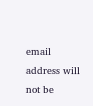email address will not be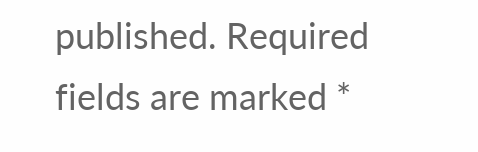published. Required fields are marked *